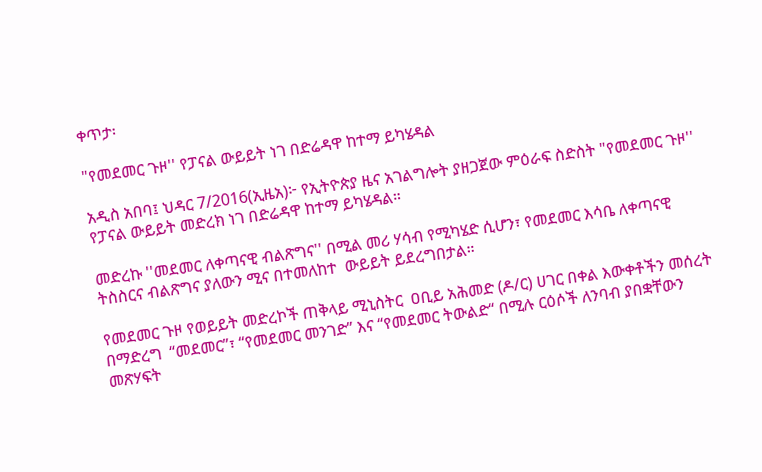ቀጥታ፡

"የመደመር ጉዞ'' የፓናል ውይይት ነገ በድሬዳዋ ከተማ ይካሄዳል

አዲስ አበባ፤ ህዳር 7/2016(ኢዜአ)፦ የኢትዮጵያ ዜና አገልግሎት ያዘጋጀው ምዕራፍ ስድስት "የመደመር ጉዞ'' የፓናል ውይይት መድረክ ነገ በድሬዳዋ ከተማ ይካሄዳል።

መድረኩ ''መደመር ለቀጣናዊ ብልጽግና'' በሚል መሪ ሃሳብ የሚካሄድ ሲሆን፣ የመደመር እሳቤ ለቀጣናዊ ትስስርና ብልጽግና ያለውን ሚና በተመለከተ  ውይይት ይደረግበታል።

የመደመር ጉዞ የወይይት መድረኮች ጠቅላይ ሚኒስትር  ዐቢይ አሕመድ (ዶ/ር) ሀገር በቀል እውቀቶችን መሰረት በማድረግ  “መደመር”፣ “የመደመር መንገድ” እና “የመደመር ትውልድ“ በሚሉ ርዕሶች ለንባብ ያበቋቸውን መጽሃፍት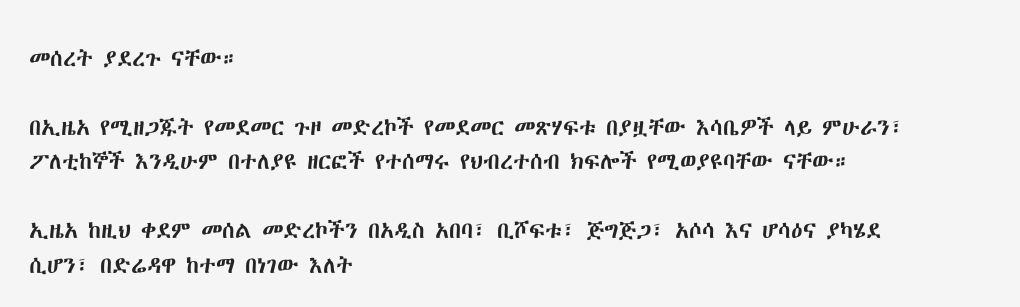መሰረት ያደረጉ ናቸው።

በኢዜአ የሚዘጋጁት የመደመር ጉዞ መድረኮች የመደመር መጽሃፍቱ በያዟቸው እሳቤዎች ላይ ምሁራን፣ ፖለቲከኞች እንዲሁም በተለያዩ ዘርፎች የተሰማሩ የህብረተሰብ ክፍሎች የሚወያዩባቸው ናቸው።

ኢዜአ ከዚህ ቀደም መሰል መድረኮችን በአዲስ አበባ፣ ቢሾፍቱ፣ ጅግጅጋ፣ አሶሳ እና ሆሳዕና ያካሄደ ሲሆን፣ በድሬዳዋ ከተማ በነገው እለት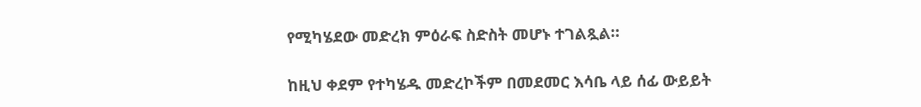የሚካሄደው መድረክ ምዕራፍ ስድስት መሆኑ ተገልጿል።

ከዚህ ቀደም የተካሄዱ መድረኮችም በመደመር እሳቤ ላይ ሰፊ ውይይት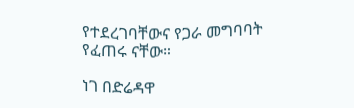የተደረገባቸውና የጋራ መግባባት የፈጠሩ ናቸው።

ነገ በድሬዳዋ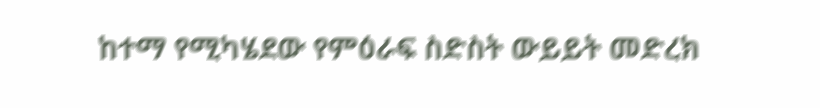ከተማ የሚካሄደው የምዕራፍ ስድስት ውይይት መድረክ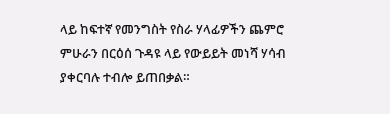ላይ ከፍተኛ የመንግስት የስራ ሃላፊዎችን ጨምሮ ምሁራን በርዕሰ ጉዳዩ ላይ የውይይት መነሻ ሃሳብ ያቀርባሉ ተብሎ ይጠበቃል።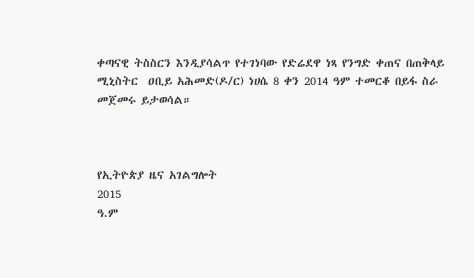ቀጣናዊ ትስስርን እንዲያሳልጥ የተገነባው የድሬደዋ ነጻ የንግድ ቀጠና በጠቅላይ ሚኒስትር  ዐቢይ አሕመድ(ዶ/ር) ነሀሴ 8 ቀን 2014 ዓም ተመርቆ በይፋ ስራ መጀመሩ ይታወሳል።



የኢትዮጵያ ዜና አገልግሎት
2015
ዓ.ም